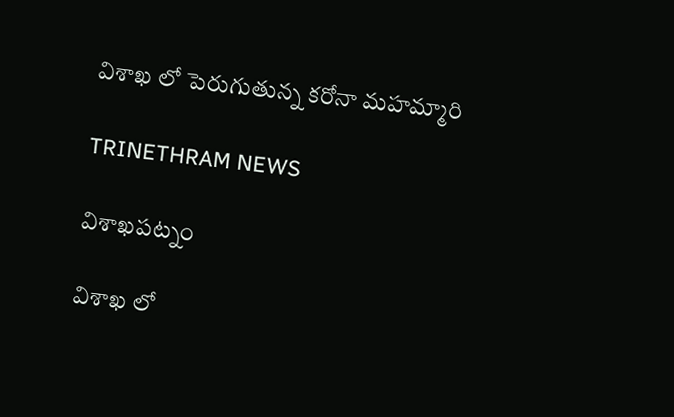విశాఖ లో పెరుగుతున్న కరోనా మహమ్మారి

TRINETHRAM NEWS

విశాఖపట్నం

విశాఖ లో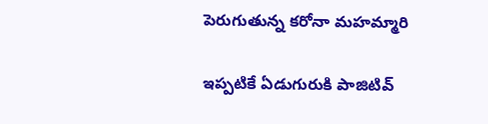పెరుగుతున్న కరోనా మహమ్మారి

ఇప్పటికే ఏడుగురుకి పాజిటివ్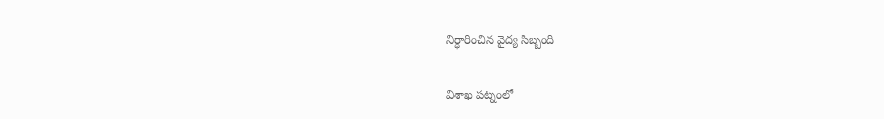నిర్ధారించిన వైద్య సిబ్బంది

విశాఖ పట్నంలో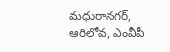మధురానగర్, ఆరిలోవ, ఎంవీపీ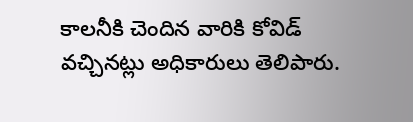కాలనీకి చెందిన వారికి కోవిడ్ వచ్చినట్లు అధికారులు తెలిపారు.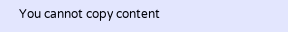You cannot copy content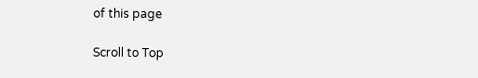of this page

Scroll to Top